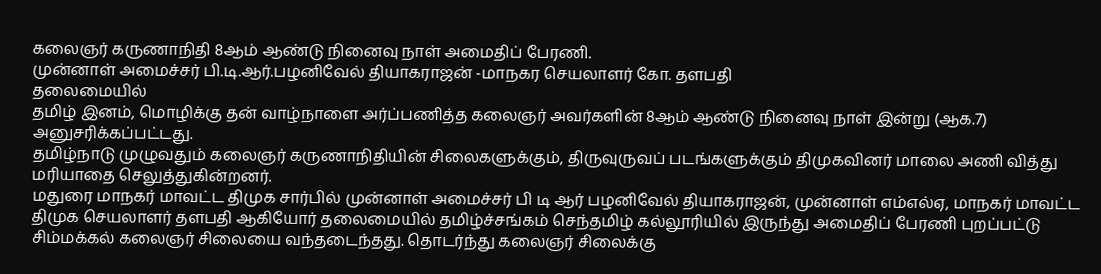கலைஞர் கருணாநிதி 8ஆம் ஆண்டு நினைவு நாள் அமைதிப் பேரணி.
முன்னாள் அமைச்சர் பி.டி.ஆர்.பழனிவேல் தியாகராஜன் -மாநகர செயலாளர் கோ. தளபதி
தலைமையில்
தமிழ் இனம், மொழிக்கு தன் வாழ்நாளை அர்ப்பணித்த கலைஞர் அவர்களின் 8ஆம் ஆண்டு நினைவு நாள் இன்று (ஆக.7) அனுசரிக்கப்பட்டது.
தமிழ்நாடு முழுவதும் கலைஞர் கருணாநிதியின் சிலைகளுக்கும், திருவுருவப் படங்களுக்கும் திமுகவினர் மாலை அணி வித்து மரியாதை செலுத்துகின்றனர்.
மதுரை மாநகர் மாவட்ட திமுக சார்பில் முன்னாள் அமைச்சர் பி டி ஆர் பழனிவேல் தியாகராஜன், முன்னாள் எம்எல்ஏ, மாநகர் மாவட்ட திமுக செயலாளர் தளபதி ஆகியோர் தலைமையில் தமிழ்ச்சங்கம் செந்தமிழ் கல்லூரியில் இருந்து அமைதிப் பேரணி புறப்பட்டு சிம்மக்கல் கலைஞர் சிலையை வந்தடைந்தது. தொடர்ந்து கலைஞர் சிலைக்கு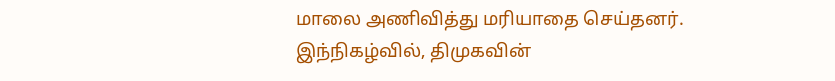மாலை அணிவித்து மரியாதை செய்தனர்.
இந்நிகழ்வில், திமுகவின்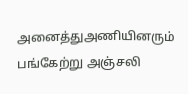அனைத்துஅணியினரும் பங்கேற்று அஞ்சலி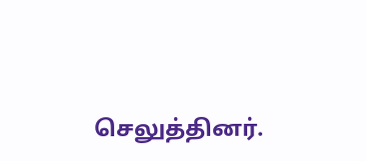செலுத்தினர்.